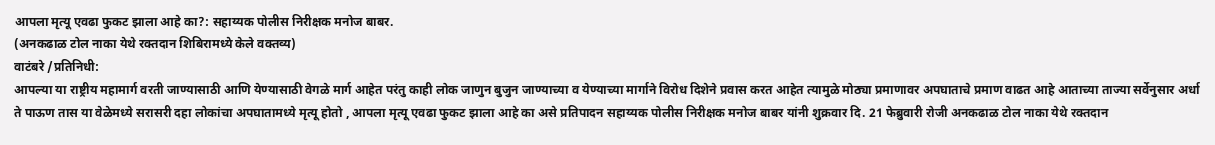आपला मृत्यू एवढा फुकट झाला आहे का?: सहाय्यक पोलीस निरीक्षक मनोज बाबर.
(अनकढाळ टोल नाका येथे रक्तदान शिबिरामध्ये केले वक्तव्य)
वाटंबरे /प्रतिनिधी:
आपल्या या राष्ट्रीय महामार्ग वरती जाण्यासाठी आणि येण्यासाठी वेगळे मार्ग आहेत परंतु काही लोक जाणुन बुजुन जाण्याच्या व येण्याच्या मार्गाने विरोध दिशेने प्रवास करत आहेत त्यामुळे मोठ्या प्रमाणावर अपघाताचे प्रमाण वाढत आहे आताच्या ताज्या सर्वेनुसार अर्धा ते पाऊण तास या वेळेमध्ये सरासरी दहा लोकांचा अपघातामध्ये मृत्यू होतो , आपला मृत्यू एवढा फुकट झाला आहे का असे प्रतिपादन सहाय्यक पोलीस निरीक्षक मनोज बाबर यांनी शुक्रवार दि. 21 फेब्रुवारी रोजी अनकढाळ टोल नाका येथे रक्तदान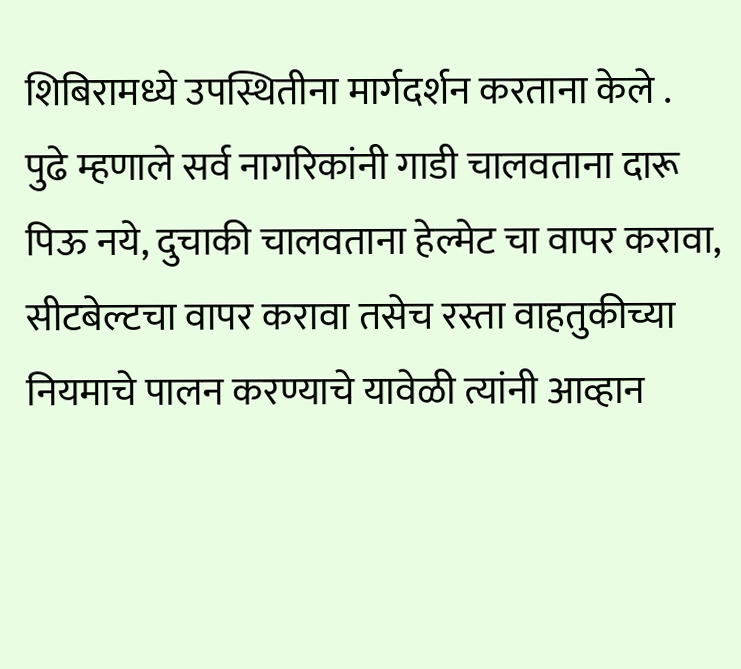शिबिरामध्ये उपस्थितीना मार्गदर्शन करताना केले .
पुढे म्हणाले सर्व नागरिकांनी गाडी चालवताना दारू पिऊ नये, दुचाकी चालवताना हेल्मेट चा वापर करावा, सीटबेल्टचा वापर करावा तसेच रस्ता वाहतुकीच्या नियमाचे पालन करण्याचे यावेळी त्यांनी आव्हान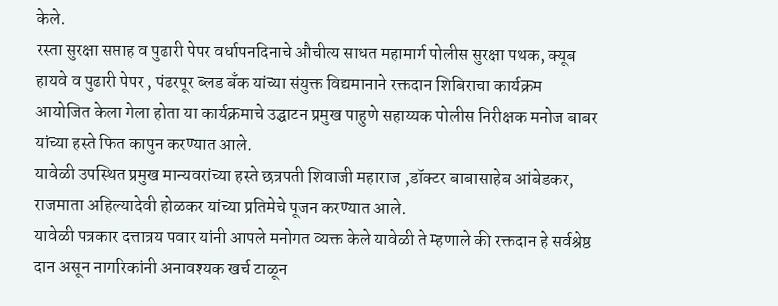केले.
रस्ता सुरक्षा सप्ताह व पुढारी पेपर वर्धापनदिनाचे औचीत्य साधत महामार्ग पोलीस सुरक्षा पथक, क्यूब हायवे व पुढारी पेपर , पंढरपूर ब्लड बँक यांच्या संयुक्त विद्यमानाने रक्तदान शिबिराचा कार्यक्रम आयोजित केला गेला होता या कार्यक्रमाचे उद्घाटन प्रमुख पाहुणे सहाय्यक पोलीस निरीक्षक मनोज बाबर यांच्या हस्ते फित कापुन करण्यात आले.
यावेळी उपस्थित प्रमुख मान्यवरांच्या हस्ते छत्रपती शिवाजी महाराज ,डॉक्टर बाबासाहेब आंबेडकर, राजमाता अहिल्यादेवी होळकर यांच्या प्रतिमेचे पूजन करण्यात आले.
यावेळी पत्रकार दत्तात्रय पवार यांनी आपले मनोगत व्यक्त केले यावेळी ते म्हणाले की रक्तदान हे सर्वश्रेष्ठ दान असून नागरिकांनी अनावश्यक खर्च टाळून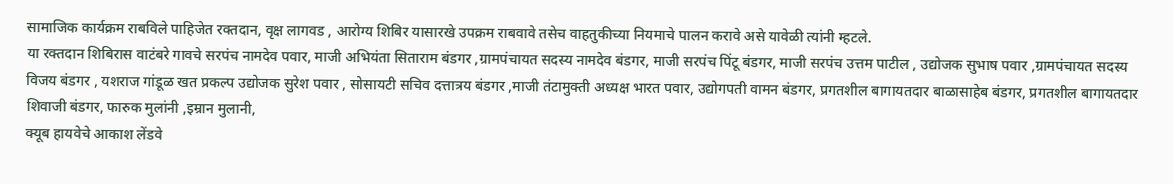सामाजिक कार्यक्रम राबविले पाहिजेत रक्तदान, वृक्ष लागवड , आरोग्य शिबिर यासारखे उपक्रम राबवावे तसेच वाहतुकीच्या नियमाचे पालन करावे असे यावेळी त्यांनी म्हटले.
या रक्तदान शिबिरास वाटंबरे गावचे सरपंच नामदेव पवार, माजी अभियंता सिताराम बंडगर ,ग्रामपंचायत सदस्य नामदेव बंडगर, माजी सरपंच पिंटू बंडगर, माजी सरपंच उत्तम पाटील , उद्योजक सुभाष पवार ,ग्रामपंचायत सदस्य विजय बंडगर , यशराज गांडूळ खत प्रकल्प उद्योजक सुरेश पवार , सोसायटी सचिव दत्तात्रय बंडगर ,माजी तंटामुक्ती अध्यक्ष भारत पवार, उद्योगपती वामन बंडगर, प्रगतशील बागायतदार बाळासाहेब बंडगर, प्रगतशील बागायतदार शिवाजी बंडगर, फारुक मुलांनी ,इम्रान मुलानी,
क्यूब हायवेचे आकाश लेंडवे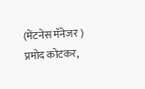(मेंटनेस मॅनेजर ) प्रमोद कोटकर,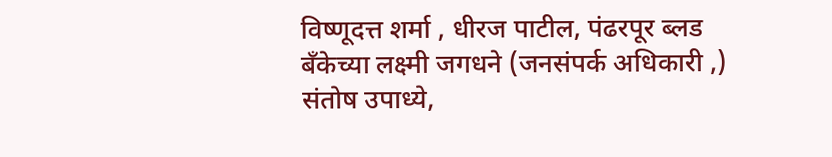विष्णूदत्त शर्मा , धीरज पाटील, पंढरपूर ब्लड बँकेच्या लक्ष्मी जगधने (जनसंपर्क अधिकारी ,) संतोष उपाध्ये,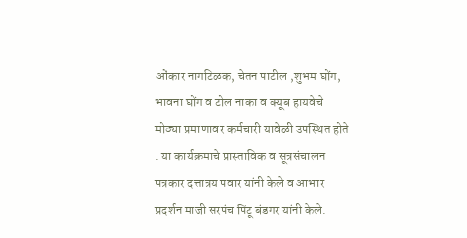ओंकार नागटिळक, चेतन पाटील ,शुभम घोंग, भावना घोंग व टोल नाका व क्यूब हायवेचे मोठ्या प्रमाणावर कर्मचारी यावेळी उपस्थित होते . या कार्यक्रमाचे प्रास्ताविक व सूत्रसंचालन पत्रकार दत्तात्रय पवार यांनी केले व आभार प्रदर्शन माजी सरपंच पिंटू बंडगर यांनी केले.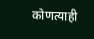कोणत्याही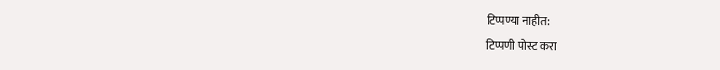टिप्पण्या नाहीत:
टिप्पणी पोस्ट करा